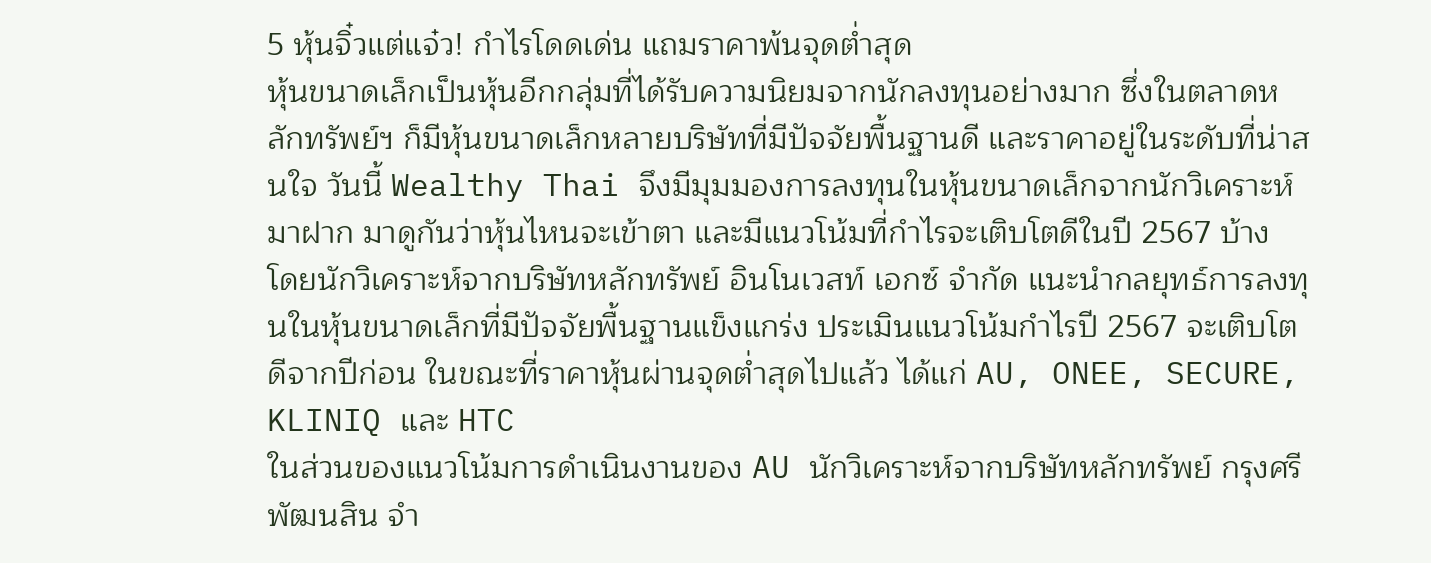5 หุ้นจิ๋วแต่แจ๋ว! กำไรโดดเด่น แถมราคาพ้นจุดต่ำสุด
หุ้นขนาดเล็กเป็นหุ้นอีกกลุ่มที่ได้รับความนิยมจากนักลงทุนอย่างมาก ซึ่งในตลาดหลักทรัพย์ฯ ก็มีหุ้นขนาดเล็กหลายบริษัทที่มีปัจจัยพื้นฐานดี และราคาอยู่ในระดับที่น่าสนใจ วันนี้ Wealthy Thai จึงมีมุมมองการลงทุนในหุ้นขนาดเล็กจากนักวิเคราะห์มาฝาก มาดูกันว่าหุ้นไหนจะเข้าตา และมีแนวโน้มที่กำไรจะเติบโตดีในปี 2567 บ้าง
โดยนักวิเคราะห์จากบริษัทหลักทรัพย์ อินโนเวสท์ เอกซ์ จำกัด แนะนำกลยุทธ์การลงทุนในหุ้นขนาดเล็กที่มีปัจจัยพื้นฐานแข็งแกร่ง ประเมินแนวโน้มกำไรปี 2567 จะเติบโตดีจากปีก่อน ในขณะที่ราคาหุ้นผ่านจุดต่ำสุดไปแล้ว ได้แก่ AU, ONEE, SECURE, KLINIQ และ HTC
ในส่วนของแนวโน้มการดำเนินงานของ AU นักวิเคราะห์จากบริษัทหลักทรัพย์ กรุงศรี พัฒนสิน จำ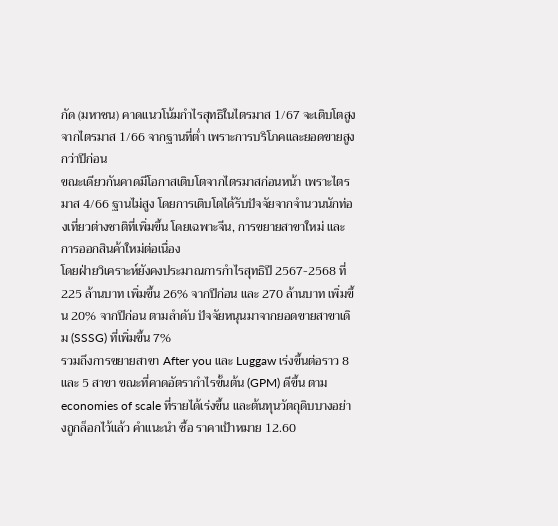กัด (มหาชน) คาดแนวโน้มกำไรสุทธิในไตรมาส 1/67 จะเติบโตสูงจากไตรมาส 1/66 จากฐานที่ต่ำ เพราะการบริโภคและยอดขายสูงกว่าปีก่อน
ขณะเดียวกันคาดมีโอกาสเติบโตจากไตรมาสก่อนหน้า เพราะไตรมาส 4/66 ฐานไม่สูง โดยการเติบโตได้รับปัจจัยจากจำนวนนักท่องเที่ยวต่างชาติที่เพิ่มขึ้น โดยเฉพาะจีน, การขยายสาขาใหม่ และการออกสินค้าใหม่ต่อเนื่อง
โดยฝ่ายวิเคราะห์ยังคงประมาณการกำไรสุทธิปี 2567-2568 ที่ 225 ล้านบาท เพิ่มขึ้น 26% จากปีก่อน และ 270 ล้านบาท เพิ่มขึ้น 20% จากปีก่อน ตามลำดับ ปัจจัยหนุนมาจากยอดขายสาขาเดิม (SSSG) ที่เพิ่มขึ้น 7%
รวมถึงการขยายสาขา After you และ Luggaw เร่งขึ้นต่อราว 8 และ 5 สาขา ขณะที่คาดอัตรากำไรขั้นต้น (GPM) ดีขึ้น ตาม economies of scale ที่รายได้เร่งขึ้น และต้นทุนวัตถุดิบบางอย่างถูกล็อกไว้แล้ว คำแนะนำ ซื้อ ราคาเป้าหมาย 12.60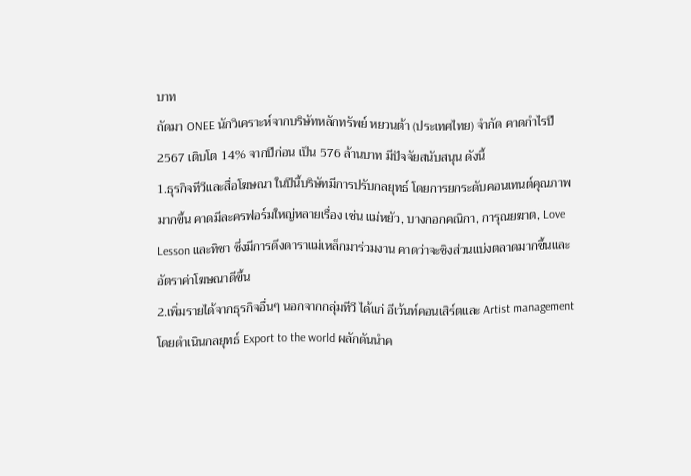บาท
ถัดมา ONEE นักวิเคราะห์จากบริษัทหลักทรัพย์ หยวนต้า (ประเทศไทย) จำกัด คาดกำไรปี 2567 เติบโต 14% จากปีก่อน เป็น 576 ล้านบาท มีปัจจัยสนับสนุน ดังนี้
1.ธุรกิจทีวีและสื่อโฆษณา ในปีนี้บริษัทมีการปรับกลยุทธ์ โดยการยกระดับคอนเทนต์คุณภาพมากขึ้น คาดมีละครฟอร์มใหญ่หลายเรื่อง เช่น แม่หยัว, บางกอกคณิกา, การุณยฆาต, Love Lesson และทิชา ซึ่งมีการดึงดาราแม่เหล็กมาร่วมงาน คาดว่าจะชิงส่วนแบ่งตลาดมากขึ้นและอัตราค่าโฆษณาดีขึ้น
2.เพิ่มรายได้จากธุรกิจอื่นๆ นอกจากกลุ่มทีวี ได้แก่ อีเว้นท์คอนเสิร์ตและ Artist management โดยดำเนินกลยุทธ์ Export to the world ผลักดันนำค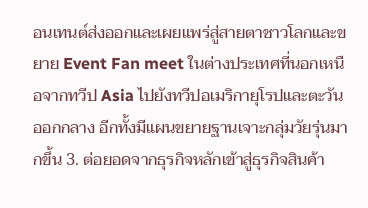อนเทนต์ส่งออกและเผยแพร่สู่สายตาชาวโลกและขยาย Event Fan meet ในต่างประเทศที่นอกเหนือจากทวีป Asia ไปยังทวีปอเมริกายุโรปและตะวันออกกลาง อีกทั้งมีแผนขยายฐานเจาะกลุ่มวัยรุ่นมากขึ้น 3. ต่อยอดจากธุรกิจหลักเข้าสู่ธุรกิจสินค้า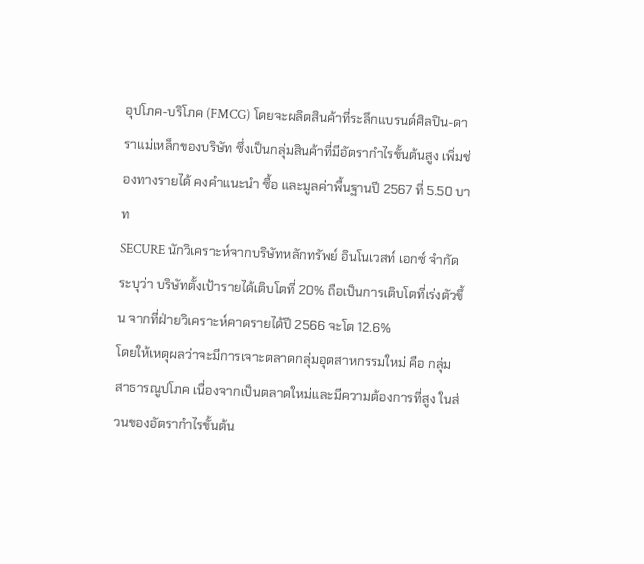อุปโภค-บริโภค (FMCG) โดยจะผลิตสินค้าที่ระลึกแบรนด์ศิลปิน-ดาราแม่เหล็กของบริษัท ซึ่งเป็นกลุ่มสินค้าที่มีอัตรากำไรขั้นต้นสูง เพิ่มช่องทางรายได้ คงคำแนะนำ ซื้อ และมูลค่าพื้นฐานปี 2567 ที่ 5.50 บาท
SECURE นักวิเคราะห์จากบริษัทหลักทรัพย์ อินโนเวสท์ เอกซ์ จำกัด ระบุว่า บริษัทตั้งเป้ารายได้เติบโตที่ 20% ถือเป็นการเติบโตที่เร่งตัวขึ้น จากที่ฝ่ายวิเคราะห์คาดรายได้ปี 2566 จะโต 12.6%
โดยให้เหตุผลว่าจะมีการเจาะตลาดกลุ่มอุตสาหกรรมใหม่ คือ กลุ่มสาธารณูปโภค เนื่องจากเป็นตลาดใหม่และมีความต้องการที่สูง ในส่วนของอัตรากำไรขั้นต้น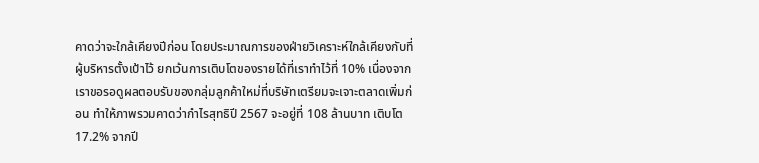คาดว่าจะใกล้เคียงปีก่อน โดยประมาณการของฝ่ายวิเคราะห์ใกล้เคียงกับที่ผู้บริหารตั้งเป้าไว้ ยกเว้นการเติบโตของรายได้ที่เราทำไว้ที่ 10% เนื่องจากเราขอรอดูผลตอบรับของกลุ่มลูกค้าใหม่ที่บริษัทเตรียมจะเจาะตลาดเพิ่มก่อน ทำให้ภาพรวมคาดว่ากำไรสุทธิปี 2567 จะอยู่ที่ 108 ล้านบาท เติบโต 17.2% จากปี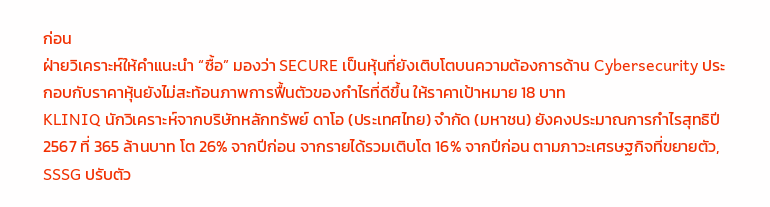ก่อน
ฝ่ายวิเคราะห์ให้คำแนะนำ “ซื้อ” มองว่า SECURE เป็นหุ้นที่ยังเติบโตบนความต้องการด้าน Cybersecurity ประกอบกับราคาหุ้นยังไม่สะท้อนภาพการฟื้นตัวของกำไรที่ดีขึ้น ให้ราคาเป้าหมาย 18 บาท
KLINIQ นักวิเคราะห์จากบริษัทหลักทรัพย์ ดาโอ (ประเทศไทย) จำกัด (มหาชน) ยังคงประมาณการกำไรสุทธิปี 2567 ที่ 365 ล้านบาท โต 26% จากปีก่อน จากรายได้รวมเติบโต 16% จากปีก่อน ตามภาวะเศรษฐกิจที่ขยายตัว, SSSG ปรับตัว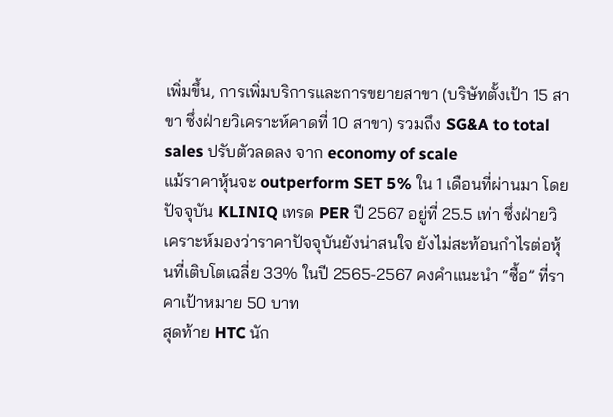เพิ่มขึ้น, การเพิ่มบริการและการขยายสาขา (บริษัทตั้งเป้า 15 สาขา ซึ่งฝ่ายวิเคราะห์คาดที่ 10 สาขา) รวมถึง SG&A to total sales ปรับตัวลดลง จาก economy of scale
แม้ราคาหุ้นจะ outperform SET 5% ใน 1 เดือนที่ผ่านมา โดยปัจจุบัน KLINIQ เทรด PER ปี 2567 อยู่ที่ 25.5 เท่า ซึ่งฝ่ายวิเคราะห์มองว่าราคาปัจจุบันยังน่าสนใจ ยังไม่สะท้อนกำไรต่อหุ้นที่เติบโตเฉลี่ย 33% ในปี 2565-2567 คงคำแนะนำ “ซื้อ” ที่ราคาเป้าหมาย 50 บาท
สุดท้าย HTC นัก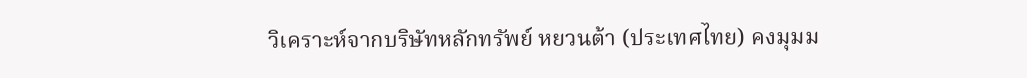วิเคราะห์จากบริษัทหลักทรัพย์ หยวนต้า (ประเทศไทย) คงมุมม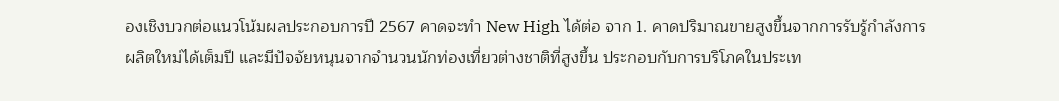องเชิงบวกต่อแนวโน้มผลประกอบการปี 2567 คาดจะทำ New High ได้ต่อ จาก 1. คาดปริมาณขายสูงขึ้นจากการรับรู้กำลังการผลิตใหม่ได้เต็มปี และมีปัจจัยหนุนจากจำนวนนักท่องเที่ยวต่างชาติที่สูงขึ้น ประกอบกับการบริโภคในประเท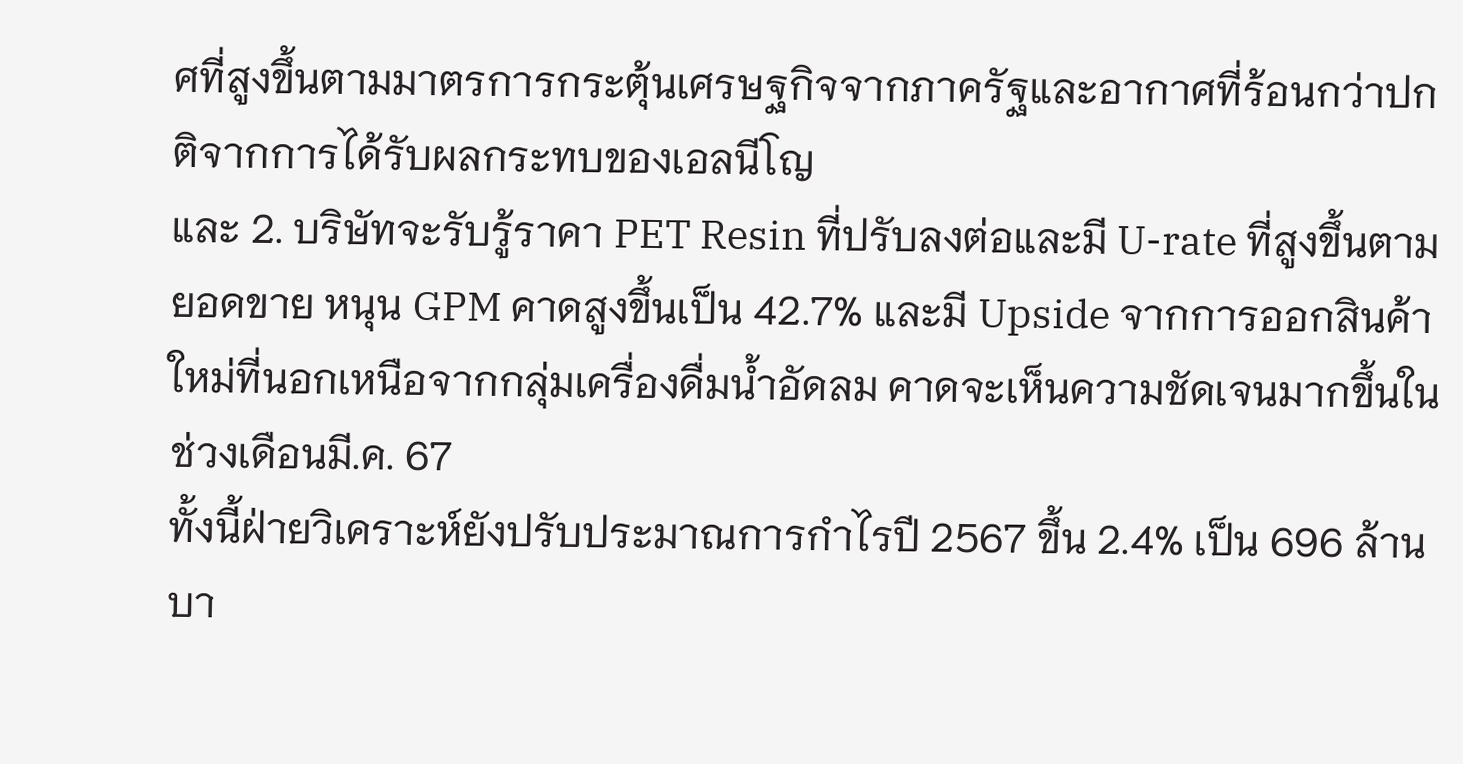ศที่สูงขึ้นตามมาตรการกระตุ้นเศรษฐกิจจากภาครัฐและอากาศที่ร้อนกว่าปกติจากการได้รับผลกระทบของเอลนีโญ
และ 2. บริษัทจะรับรู้ราคา PET Resin ที่ปรับลงต่อและมี U-rate ที่สูงขึ้นตามยอดขาย หนุน GPM คาดสูงขึ้นเป็น 42.7% และมี Upside จากการออกสินค้าใหม่ที่นอกเหนือจากกลุ่มเครื่องดื่มน้ำอัดลม คาดจะเห็นความชัดเจนมากขึ้นในช่วงเดือนมี.ค. 67
ทั้งนี้ฝ่ายวิเคราะห์ยังปรับประมาณการกำไรปี 2567 ขึ้น 2.4% เป็น 696 ล้านบา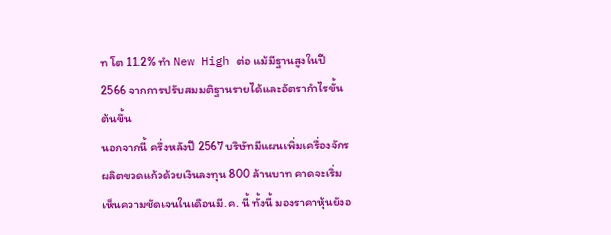ท โต 11.2% ทำ New High ต่อ แม้มีฐานสูงในปี 2566 จากการปรับสมมติฐานรายได้และอัตรากำไรขั้นต้นขึ้น
นอกจากนี้ ครึ่งหลังปี 2567 บริษัทมีแผนเพิ่มเครื่องจักรผลิตขวดแก้วด้วยเงินลงทุน 800 ล้านบาท คาดจะเริ่มเห็นความชัดเจนในเดือนมี.ค. นี้ ทั้งนี้ มองราคาหุ้นยังอ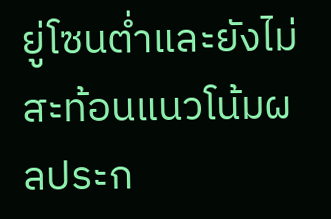ยู่โซนต่ำและยังไม่สะท้อนแนวโน้มผลประก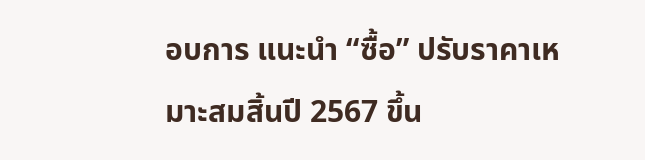อบการ แนะนำ “ซื้อ” ปรับราคาเหมาะสมสิ้นปี 2567 ขึ้น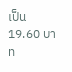เป็น 19.60 บาท